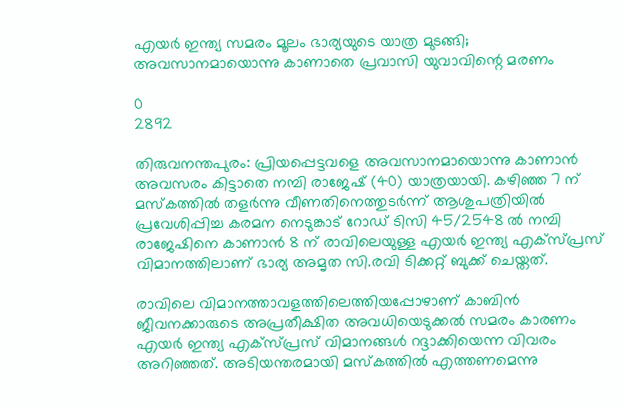എയർ ഇന്ത്യ സമരം മൂലം ഭാര്യയുടെ യാത്ര മുടങ്ങി; അവസാനമായൊന്നു കാണാതെ പ്രവാസി യുവാവിന്റെ മരണം

0
2892

തിരുവനന്തപുരം: പ്രിയപ്പെട്ടവളെ അവസാനമായൊന്നു കാണാൻ അവസരം കിട്ടാതെ നമ്പി രാജേഷ് (40) യാത്രയായി. കഴിഞ്ഞ 7 ന് മസ്കത്തിൽ തളർന്നു വീണതിനെത്തുടർന്ന് ആശുപത്രിയിൽ പ്രവേശിപ്പിച്ച കരമന നെടുങ്കാട് റോഡ് ടിസി 45/2548 ൽ നമ്പി രാജേഷിനെ കാണാൻ 8 ന് രാവിലെയുള്ള എയർ ഇന്ത്യ എക്സ്പ്രസ് വിമാനത്തിലാണ് ഭാര്യ അമൃത സി.രവി ടിക്കറ്റ് ബുക്ക് ചെയ്തത്.

രാവിലെ വിമാനത്താവളത്തിലെത്തിയപ്പോഴാണ് കാബിൻ ജീവനക്കാരുടെ അപ്രതീക്ഷിത അവധിയെടുക്കൽ സമരം കാരണം എയർ ഇന്ത്യ എക്സ്പ്രസ് വിമാനങ്ങൾ റദ്ദാക്കിയെന്ന വിവരം അറിഞ്ഞത്. അടിയന്തരമായി മസ്കത്തിൽ എത്തണമെന്നു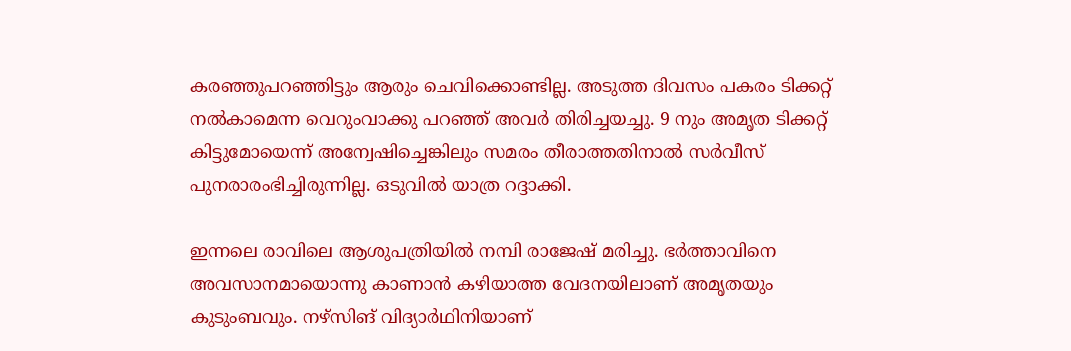കരഞ്ഞുപറഞ്ഞിട്ടും ആരും ചെവിക്കൊണ്ടില്ല. അടുത്ത ദിവസം പകരം ടിക്കറ്റ് നൽകാമെന്ന വെറുംവാക്കു പറഞ്ഞ് അവർ തിരിച്ചയച്ചു. 9 നും അമൃത ടിക്കറ്റ് കിട്ടുമോയെന്ന് അന്വേഷിച്ചെങ്കിലും സമരം തീരാത്തതിനാൽ സർവീസ് പുനരാരംഭിച്ചിരുന്നില്ല. ഒടുവിൽ യാത്ര റദ്ദാക്കി.

ഇന്നലെ രാവിലെ ആശുപത്രിയിൽ നമ്പി രാജേഷ് മരിച്ചു. ഭർത്താവിനെ അവസാനമായൊന്നു കാണാൻ കഴിയാത്ത വേദനയിലാണ് അമൃതയും കുടുംബവും. നഴ്സിങ് വിദ്യാർഥിനിയാണ്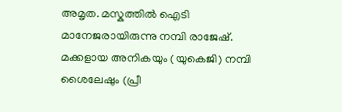അമൃത. മസ്കത്തിൽ ഐടി മാനേജരായിരുന്നു നമ്പി രാജേഷ്. മക്കളായ അനികയും (യുകെജി) നമ്പി ശൈലേഷും (പ്രീ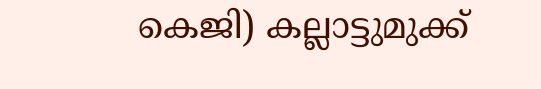കെജി) കല്ലാട്ടുമുക്ക്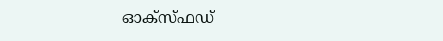ഓക്സ്ഫഡ്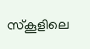സ്കൂളിലെ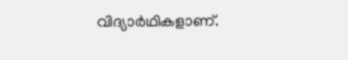വിദ്യാർഥികളാണ്.